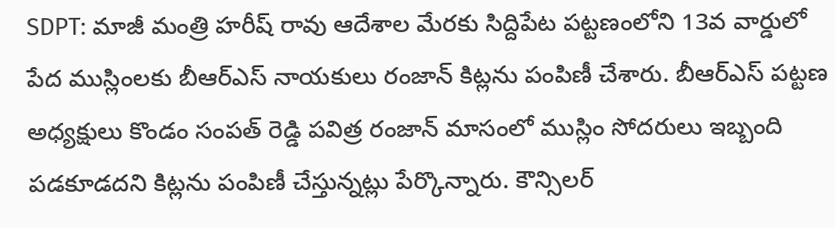SDPT: మాజీ మంత్రి హరీష్ రావు ఆదేశాల మేరకు సిద్దిపేట పట్టణంలోని 13వ వార్డులో పేద ముస్లింలకు బీఆర్ఎస్ నాయకులు రంజాన్ కిట్లను పంపిణీ చేశారు. బీఆర్ఎస్ పట్టణ అధ్యక్షులు కొండం సంపత్ రెడ్డి పవిత్ర రంజాన్ మాసంలో ముస్లిం సోదరులు ఇబ్బంది పడకూడదని కిట్లను పంపిణీ చేస్తున్నట్లు పేర్కొన్నారు. కౌన్సిలర్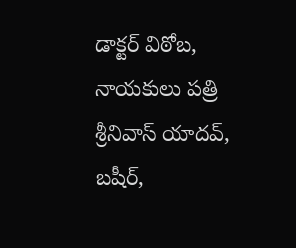డాక్టర్ విఠోబ, నాయకులు పత్రి శ్రీనివాస్ యాదవ్, బషీర్,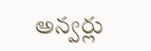అన్వర్లు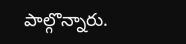పాల్గొన్నారు.